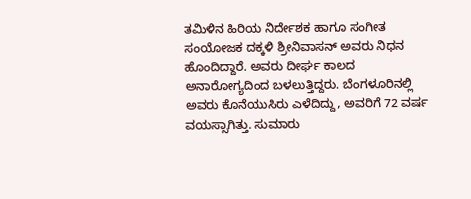ತಮಿಳಿನ ಹಿರಿಯ ನಿರ್ದೇಶಕ ಹಾಗೂ ಸಂಗೀತ ಸಂಯೋಜಕ ದಕ್ಕಳಿ ಶ್ರೀನಿವಾಸನ್ ಅವರು ನಿಧನ ಹೊಂದಿದ್ದಾರೆ. ಅವರು ದೀರ್ಘ ಕಾಲದ ಅನಾರೋಗ್ಯದಿಂದ ಬಳಲುತ್ತಿದ್ದರು. ಬೆಂಗಳೂರಿನಲ್ಲಿ ಅವರು ಕೊನೆಯುಸಿರು ಎಳೆದಿದ್ದು, ಅವರಿಗೆ 72 ವರ್ಷ ವಯಸ್ಸಾಗಿತ್ತು. ಸುಮಾರು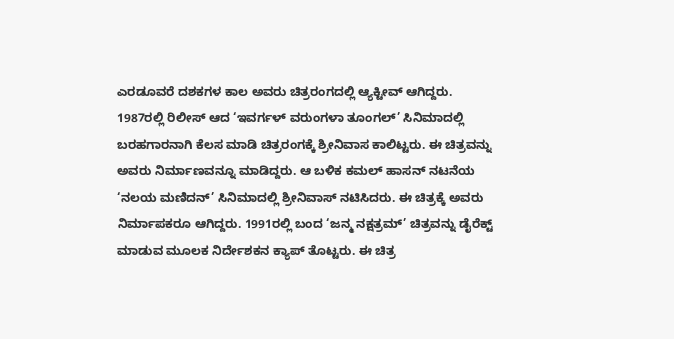ಎರಡೂವರೆ ದಶಕಗಳ ಕಾಲ ಅವರು ಚಿತ್ರರಂಗದಲ್ಲಿ ಆ್ಯಕ್ಟೀವ್ ಆಗಿದ್ದರು.
1987ರಲ್ಲಿ ರಿಲೀಸ್ ಆದ ‘ಇವರ್ಗಳ್ ವರುಂಗಳಾ ತೂಂಗಲ್’ ಸಿನಿಮಾದಲ್ಲಿ ಬರಹಗಾರನಾಗಿ ಕೆಲಸ ಮಾಡಿ ಚಿತ್ರರಂಗಕ್ಕೆ ಶ್ರೀನಿವಾಸ ಕಾಲಿಟ್ಟರು. ಈ ಚಿತ್ರವನ್ನು ಅವರು ನಿರ್ಮಾಣವನ್ನೂ ಮಾಡಿದ್ದರು. ಆ ಬಳಿಕ ಕಮಲ್ ಹಾಸನ್ ನಟನೆಯ ‘ನಲಯ ಮಣಿದನ್’ ಸಿನಿಮಾದಲ್ಲಿ ಶ್ರೀನಿವಾಸ್ ನಟಿಸಿದರು. ಈ ಚಿತ್ರಕ್ಕೆ ಅವರು ನಿರ್ಮಾಪಕರೂ ಆಗಿದ್ದರು. 1991ರಲ್ಲಿ ಬಂದ ‘ಜನ್ಮ ನಕ್ಷತ್ರಮ್’ ಚಿತ್ರವನ್ನು ಡೈರೆಕ್ಟ್ ಮಾಡುವ ಮೂಲಕ ನಿರ್ದೇಶಕನ ಕ್ಯಾಪ್ ತೊಟ್ಟರು. ಈ ಚಿತ್ರ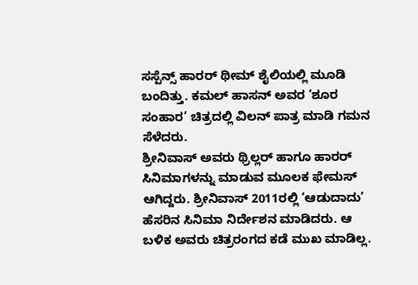ಸಸ್ಪೆನ್ಸ್ ಹಾರರ್ ಥೀಮ್ ಶೈಲಿಯಲ್ಲಿ ಮೂಡಿ ಬಂದಿತ್ತು. ಕಮಲ್ ಹಾಸನ್ ಅವರ ‘ಶೂರ ಸಂಹಾರ’ ಚಿತ್ರದಲ್ಲಿ ವಿಲನ್ ಪಾತ್ರ ಮಾಡಿ ಗಮನ ಸೆಳೆದರು.
ಶ್ರೀನಿವಾಸ್ ಅವರು ಥ್ರಿಲ್ಲರ್ ಹಾಗೂ ಹಾರರ್ ಸಿನಿಮಾಗಳನ್ನು ಮಾಡುವ ಮೂಲಕ ಫೇಮಸ್ ಆಗಿದ್ದರು. ಶ್ರೀನಿವಾಸ್ 2011ರಲ್ಲಿ ‘ಆಡುದಾದು’ ಹೆಸರಿನ ಸಿನಿಮಾ ನಿರ್ದೇಶನ ಮಾಡಿದರು. ಆ ಬಳಿಕ ಅವರು ಚಿತ್ರರಂಗದ ಕಡೆ ಮುಖ ಮಾಡಿಲ್ಲ.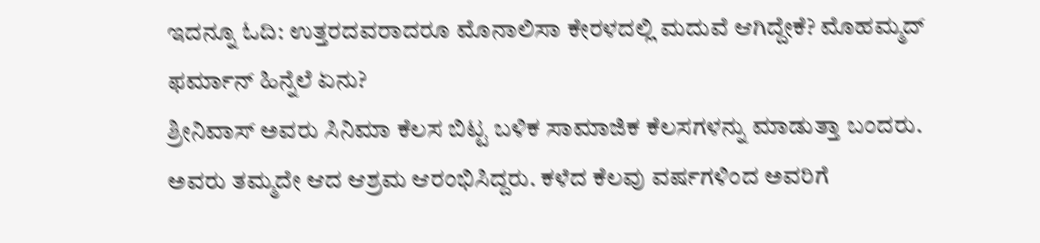ಇದನ್ನೂ ಓದಿ: ಉತ್ತರದವರಾದರೂ ಮೊನಾಲಿಸಾ ಕೇರಳದಲ್ಲಿ ಮದುವೆ ಆಗಿದ್ದೇಕೆ? ಮೊಹಮ್ಮದ್ ಫರ್ಮಾನ್ ಹಿನ್ನೆಲೆ ಏನು?
ಶ್ರೀನಿವಾಸ್ ಅವರು ಸಿನಿಮಾ ಕೆಲಸ ಬಿಟ್ಟ ಬಳಿಕ ಸಾಮಾಜಿಕ ಕೆಲಸಗಳನ್ನು ಮಾಡುತ್ತಾ ಬಂದರು. ಅವರು ತಮ್ಮದೇ ಆದ ಆಶ್ರಮ ಆರಂಭಿಸಿದ್ದರು. ಕಳೆದ ಕೆಲವು ವರ್ಷಗಳಿಂದ ಅವರಿಗೆ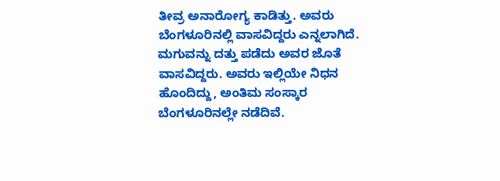ತೀವ್ರ ಅನಾರೋಗ್ಯ ಕಾಡಿತ್ತು. ಅವರು ಬೆಂಗಳೂರಿನಲ್ಲಿ ವಾಸವಿದ್ದರು ಎನ್ನಲಾಗಿದೆ. ಮಗುವನ್ನು ದತ್ತು ಪಡೆದು ಅವರ ಜೊತೆ ವಾಸವಿದ್ದರು. ಅವರು ಇಲ್ಲಿಯೇ ನಿಧನ ಹೊಂದಿದ್ದು, ಅಂತಿಮ ಸಂಸ್ಕಾರ ಬೆಂಗಳೂರಿನಲ್ಲೇ ನಡೆದಿವೆ.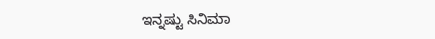ಇನ್ನಷ್ಟು ಸಿನಿಮಾ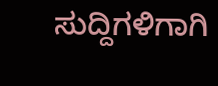ಸುದ್ದಿಗಳಿಗಾಗಿ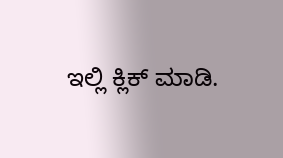ಇಲ್ಲಿ ಕ್ಲಿಕ್ ಮಾಡಿ.